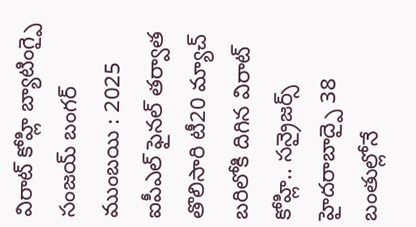విరాట్ కోహ్లి బ్యాటింగ్పై సంజయ్ బంగర్
ముంబయి : 2025 ఐపీఎల్ ఫైనల్ తర్వాత తొలిసారి టీ20 మ్యాచ్ బరిలోకి దిగిన విరాట్ కోహ్లి.. సన్రైజర్స్ హైదరాబాద్పై 38 బంతుల్లోనే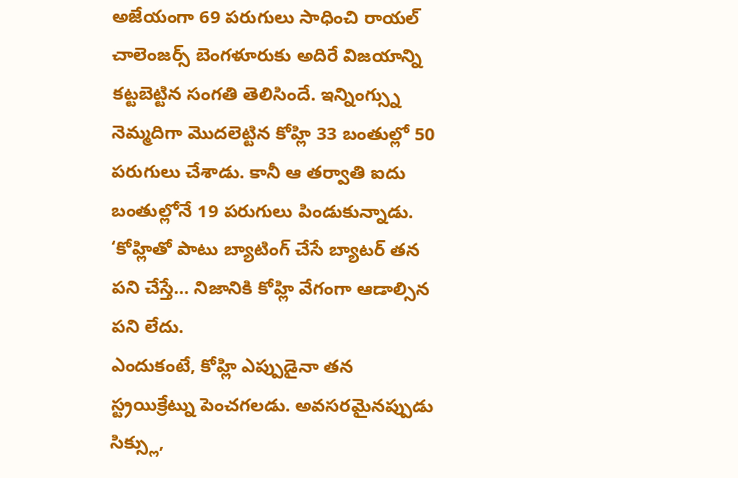అజేయంగా 69 పరుగులు సాధించి రాయల్ చాలెంజర్స్ బెంగళూరుకు అదిరే విజయాన్ని కట్టబెట్టిన సంగతి తెలిసిందే. ఇన్నింగ్స్ను నెమ్మదిగా మొదలెట్టిన కోహ్లి 33 బంతుల్లో 50 పరుగులు చేశాడు. కానీ ఆ తర్వాతి ఐదు బంతుల్లోనే 19 పరుగులు పిండుకున్నాడు. ‘కోహ్లితో పాటు బ్యాటింగ్ చేసే బ్యాటర్ తన పని చేస్తే… నిజానికి కోహ్లి వేగంగా ఆడాల్సిన పని లేదు.
ఎందుకంటే, కోహ్లి ఎప్పుడైనా తన స్ట్రయిక్రేట్ను పెంచగలడు. అవసరమైనప్పుడు సిక్స్లు,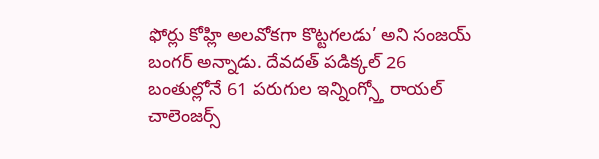ఫోర్లు కోహ్లి అలవోకగా కొట్టగలడు’ అని సంజయ్ బంగర్ అన్నాడు. దేవదత్ పడిక్కల్ 26 బంతుల్లోనే 61 పరుగుల ఇన్నింగ్స్తో రాయల్ చాలెంజర్స్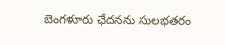బెంగళూరు ఛేదనను సులభతరం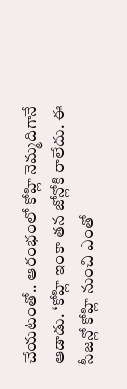చేయటంతో.. ఆరంభంలో కోహ్లి నెమ్మదిగానే ఆడాడు. ‘కోహ్లి ఇంకా తన జోన్లోకి రాలేదు. ఈ సీజన్లో కోహ్లి నుంచి ఎంతో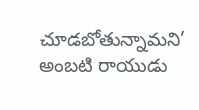చూడబోతున్నామని’ అంబటి రాయుడు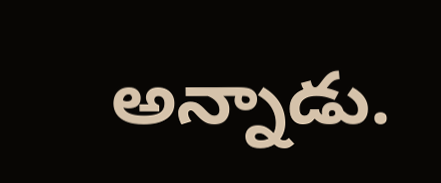అన్నాడు.